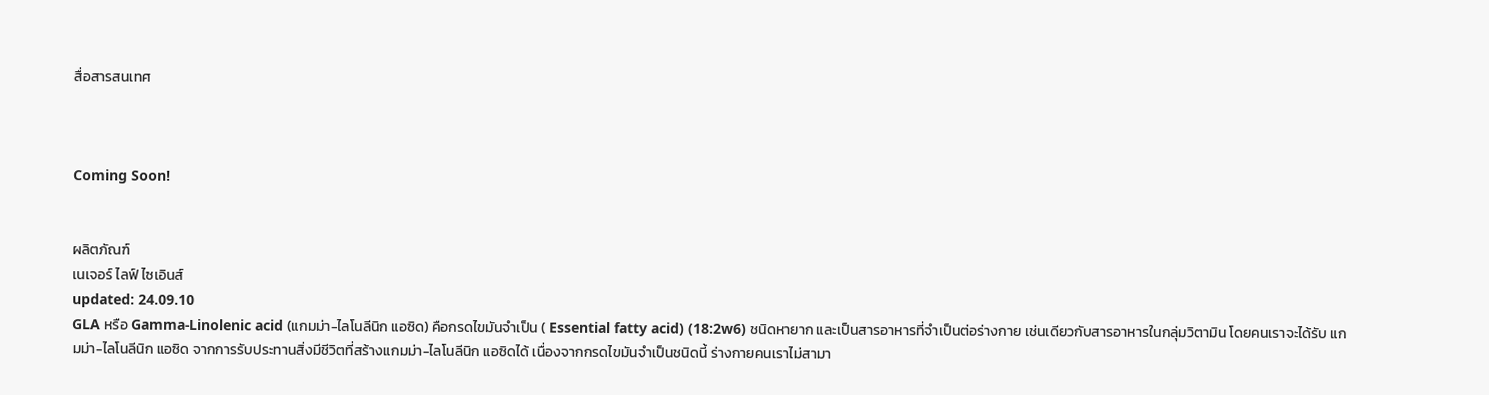สื่อสารสนเทศ



Coming Soon!


ผลิตภัณฑ์
เนเจอร์ ไลฟ์ ไซเอินส์
updated: 24.09.10
GLA หรือ Gamma-Linolenic acid (แกมม่า-ไลโนลีนิก แอซิด) คือกรดไขมันจำเป็น ( Essential fatty acid) (18:2w6) ชนิดหายาก และเป็นสารอาหารที่จำเป็นต่อร่างกาย เช่นเดียวกับสารอาหารในกลุ่มวิตามิน โดยคนเราจะได้รับ แกมม่า-ไลโนลีนิก แอซิด จากการรับประทานสิ่งมีชีวิตที่สร้างแกมม่า-ไลโนลีนิก แอซิดได้ เนื่องจากกรดไขมันจำเป็นชนิดนี้ ร่างกายคนเราไม่สามา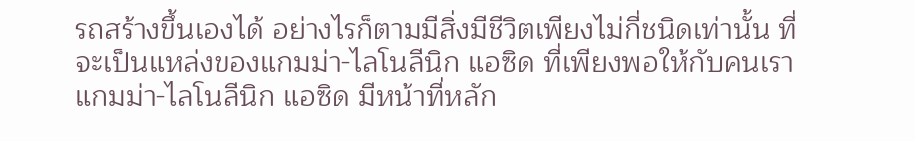รถสร้างขึ้นเองได้ อย่างไรก็ตามมีสิ่งมีชีวิตเพียงไม่กี่ชนิดเท่านั้น ที่จะเป็นแหล่งของแกมม่า-ไลโนลีนิก แอซิด ที่เพียงพอให้กับคนเรา
แกมม่า-ไลโนลีนิก แอซิด มีหน้าที่หลัก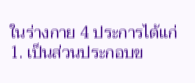ในร่างกาย 4 ประการได้แก่
1. เป็นส่วนประกอบข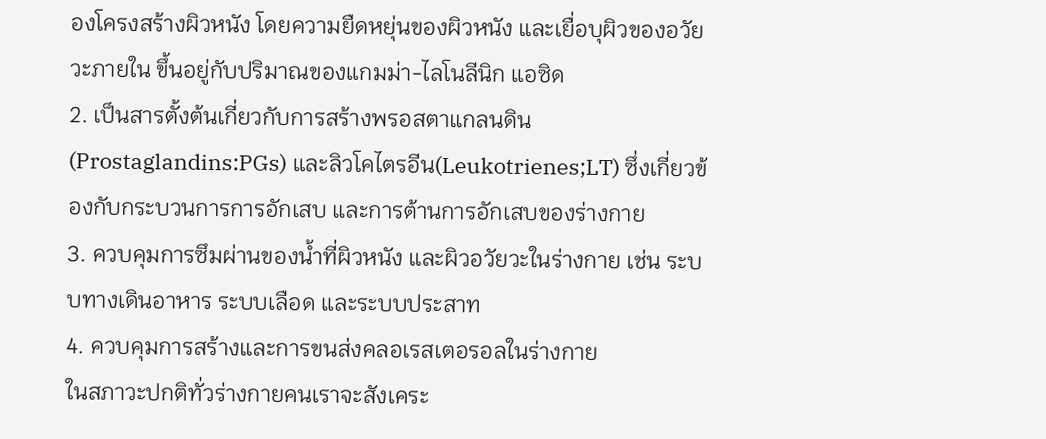องโครงสร้างผิวหนัง โดยความยืดหยุ่นของผิวหนัง และเยื่อบุผิวของอวัยวะภายใน ขึ้นอยู่กับปริมาณของแกมม่า-ไลโนลีนิก แอซิด
2. เป็นสารตั้งต้นเกี่ยวกับการสร้างพรอสตาแกลนดิน (Prostaglandins:PGs) และลิวโคไตรอีน(Leukotrienes;LT) ซึ่งเกี่ยวข้องกับกระบวนการการอักเสบ และการต้านการอักเสบของร่างกาย
3. ควบคุมการซึมผ่านของน้ำที่ผิวหนัง และผิวอวัยวะในร่างกาย เช่น ระบบทางเดินอาหาร ระบบเลือด และระบบประสาท
4. ควบคุมการสร้างและการขนส่งคลอเรสเตอรอลในร่างกาย
ในสภาวะปกติทั่วร่างกายคนเราจะสังเคระ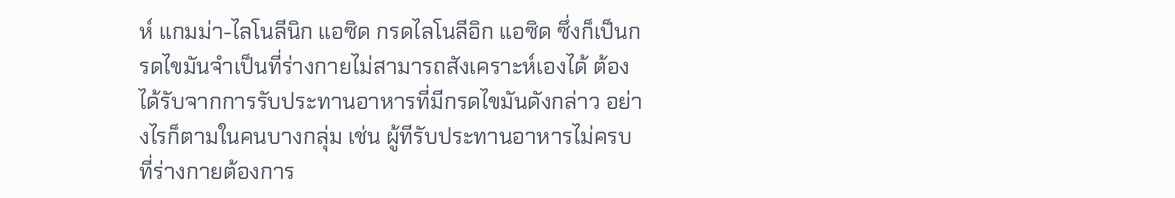ห์ แกมม่า-ไลโนลีนิก แอซิด กรดไลโนลีอิก แอซิด ซึ่งก็เป็นกรดไขมันจำเป็นที่ร่างกายไม่สามารถสังเคราะห์เองได้ ต้องได้รับจากการรับประทานอาหารที่มีกรดไขมันดังกล่าว อย่างไรก็ตามในคนบางกลุ่ม เช่น ผู้ทีรับประทานอาหารไม่ครบ ที่ร่างกายต้องการ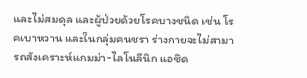และไม่สมดุล และผู้ป่วยด้วยโรคบางชนิด เช่น โรคเบาหวาน และในกลุ่มคนชรา ร่างกายจะไม่สามารถสังเคราะห์แกมม่า-ไลโนลีนิก แอซิด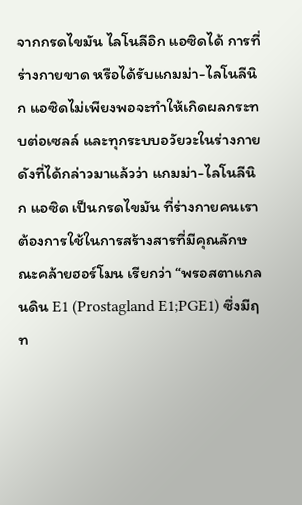จากกรดไขมัน ไลโนลีอิก แอซิดได้ การที่ร่างกายขาด หรือได้รับแกมม่า-ไลโนลีนิก แอซิดไม่เพียงพอจะทำให้เกิดผลกระทบต่อเซลล์ และทุกระบบอวัยวะในร่างกาย
ดังที่ได้กล่าวมาแล้วว่า แกมม่า-ไลโนลีนิก แอซิด เป็นกรดไขมัน ที่ร่างกายคนเราต้องการใช้ในการสร้างสารที่มีคุณลักษณะคล้ายฮอร์โมน เรียกว่า “พรอสตาแกลนดิน E1 (Prostagland E1;PGE1) ซึ่งมีฤท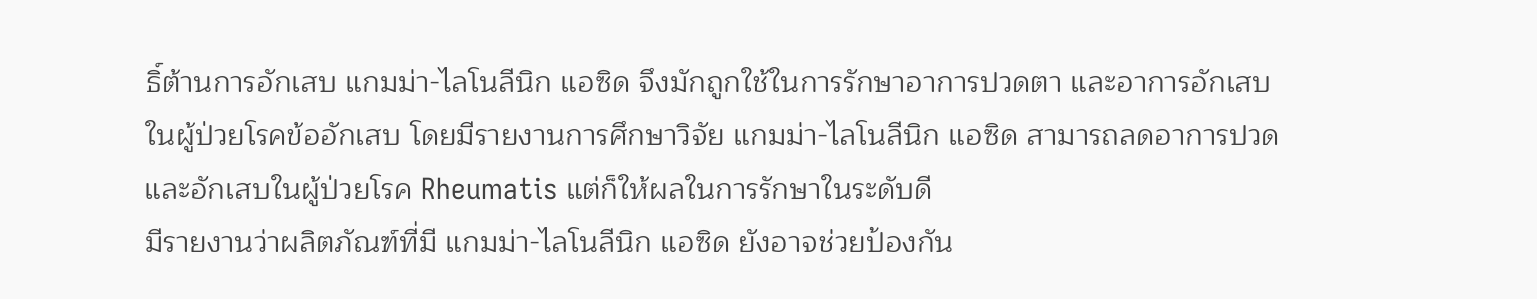ธิ์ต้านการอักเสบ แกมม่า-ไลโนลีนิก แอซิด จึงมักถูกใช้ในการรักษาอาการปวดตา และอาการอักเสบในผู้ป่วยโรคข้ออักเสบ โดยมีรายงานการศึกษาวิจัย แกมม่า-ไลโนลีนิก แอซิด สามารถลดอาการปวดและอักเสบในผู้ป่วยโรค Rheumatis แต่ก็ให้ผลในการรักษาในระดับดี
มีรายงานว่าผลิตภัณฑ์ที่มี แกมม่า-ไลโนลีนิก แอซิด ยังอาจช่วยป้องกัน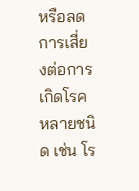หรือลดการเสี่ยงต่อการเกิดโรคหลายชนิด เช่น โร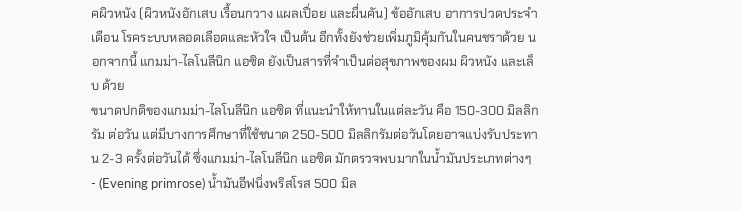คผิวหนัง (ผิวหนังอักเสบ เรื้อนกวาง แผลเปื่อย และผื่นคัน) ข้ออักเสบ อาการปวดประจำเดือน โรคระบบหลอดเลือดและหัวใจ เป็นต้น อีกทั้งยังช่วยเพิ่มภูมิคุ้มกันในคนชราด้วย นอกจากนี้ แกมม่า-ไลโนลีนิก แอซิด ยังเป็นสารที่จำเป็นต่อสุขภาพของผม ผิวหนัง และเล็บ ด้วย
ขนาดปกติของแกมม่า-ไลโนลีนิก แอซิด ที่แนะนำให้ทานในแต่ละวัน คือ 150-300 มิลลิกรัม ต่อวัน แต่มีบางการศึกษาที่ใช้ชนาด 250-500 มิลลิกรัมต่อวันโดยอาจแบ่งรับประทาน 2-3 ครั้งต่อวันได้ ซึ่งแกมม่า-ไลโนลีนิก แอซิด มักตรวจพบมากในน้ำมันประเภทต่างๆ
- (Evening primrose) น้ำมันอีฟนิ่งพริสโรส 500 มิล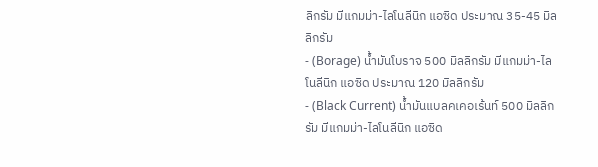ลิกรัม มีแกมม่า-ไลโนลีนิก แอซิด ประมาณ 35-45 มิลลิกรัม
- (Borage) น้ำมันโบราจ 500 มิลลิกรัม มีแกมม่า-ไลโนลีนิก แอซิด ประมาณ 120 มิลลิกรัม
- (Black Current) น้ำมันแบลคเคอเร้นท์ 500 มิลลิกรัม มีแกมม่า-ไลโนลีนิก แอซิด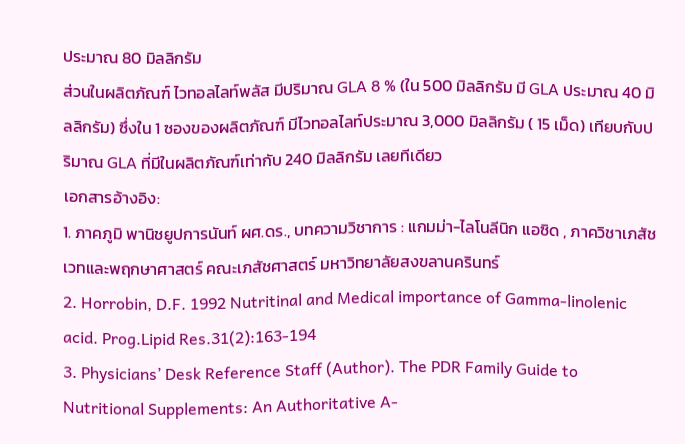ประมาณ 80 มิลลิกรัม
ส่วนในผลิตภัณฑ์ ไวทอลไลท์พลัส มีปริมาณ GLA 8 % (ใน 500 มิลลิกรัม มี GLA ประมาณ 40 มิลลิกรัม) ซึ่งใน 1 ซองของผลิตภัณฑ์ มีไวทอลไลท์ประมาณ 3,000 มิลลิกรัม ( 15 เม็ด) เทียบกับปริมาณ GLA ที่มีในผลิตภัณฑ์เท่ากับ 240 มิลลิกรัม เลยทีเดียว
เอกสารอ้างอิง:
1. ภาคภูมิ พานิชยูปการนันท์ ผศ.ดร., บทความวิชาการ : แกมม่า-ไลโนลีนิก แอซิด , ภาควิชาเภสัชเวทและพฤกษาศาสตร์ คณะเภสัชศาสตร์ มหาวิทยาลัยสงขลานครินทร์
2. Horrobin, D.F. 1992 Nutritinal and Medical importance of Gamma-linolenic acid. Prog.Lipid Res.31(2):163-194
3. Physicians’ Desk Reference Staff (Author). The PDR Family Guide to Nutritional Supplements: An Authoritative A-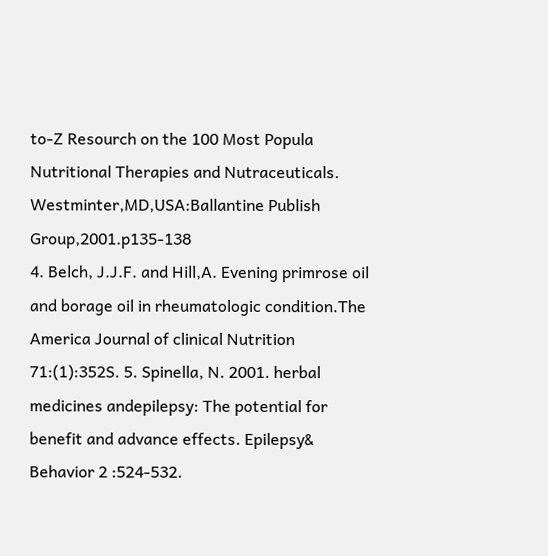to-Z Resourch on the 100 Most Popula Nutritional Therapies and Nutraceuticals. Westminter,MD,USA:Ballantine Publish Group,2001.p135-138
4. Belch, J.J.F. and Hill,A. Evening primrose oil and borage oil in rheumatologic condition.The America Journal of clinical Nutrition 71:(1):352S. 5. Spinella, N. 2001. herbal medicines andepilepsy: The potential for benefit and advance effects. Epilepsy& Behavior 2 :524-532.